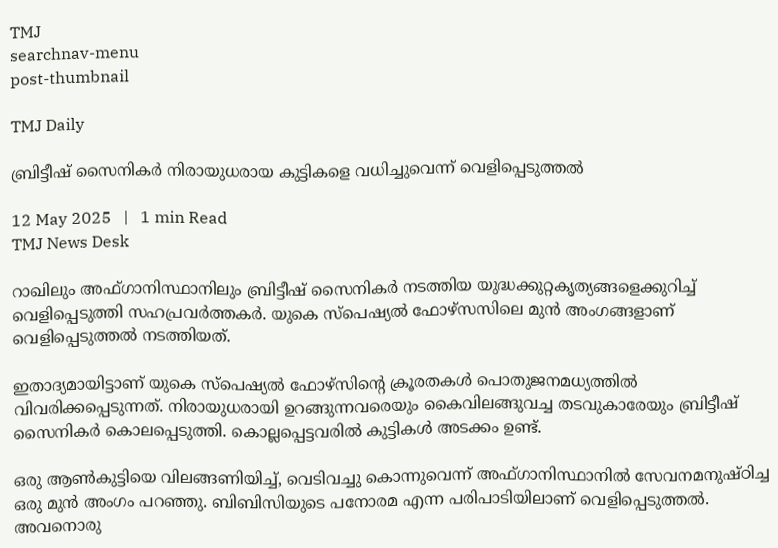TMJ
searchnav-menu
post-thumbnail

TMJ Daily

ബ്രിട്ടീഷ് സൈനികര്‍ നിരായുധരായ കുട്ടികളെ വധിച്ചുവെന്ന് വെളിപ്പെടുത്തല്‍

12 May 2025   |   1 min Read
TMJ News Desk

റാഖിലും അഫ്ഗാനിസ്ഥാനിലും ബ്രിട്ടീഷ് സൈനികര്‍ നടത്തിയ യുദ്ധക്കുറ്റകൃത്യങ്ങളെക്കുറിച്ച് വെളിപ്പെടുത്തി സഹപ്രവര്‍ത്തകര്‍. യുകെ സ്‌പെഷ്യല്‍ ഫോഴ്‌സസിലെ മുന്‍ അംഗങ്ങളാണ് വെളിപ്പെടുത്തല്‍ നടത്തിയത്.

ഇതാദ്യമായിട്ടാണ് യുകെ സ്‌പെഷ്യല്‍ ഫോഴ്‌സിന്റെ ക്രൂരതകള്‍ പൊതുജനമധ്യത്തില്‍ വിവരിക്കപ്പെടുന്നത്. നിരായുധരായി ഉറങ്ങുന്നവരെയും കൈവിലങ്ങുവച്ച തടവുകാരേയും ബ്രിട്ടീഷ് സൈനികര്‍ കൊലപ്പെടുത്തി. കൊല്ലപ്പെട്ടവരില്‍ കുട്ടികള്‍ അടക്കം ഉണ്ട്.

ഒരു ആണ്‍കുട്ടിയെ വിലങ്ങണിയിച്ച്, വെടിവച്ചു കൊന്നുവെന്ന് അഫ്ഗാനിസ്ഥാനില്‍ സേവനമനുഷ്ഠിച്ച ഒരു മുന്‍ അംഗം പറഞ്ഞു. ബിബിസിയുടെ പനോരമ എന്ന പരിപാടിയിലാണ് വെളിപ്പെടുത്തല്‍. അവനൊരു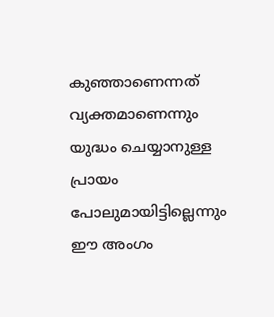കുഞ്ഞാണെന്നത് വ്യക്തമാണെന്നും യുദ്ധം ചെയ്യാനുള്ള പ്രായം പോലുമായിട്ടില്ലെന്നും ഈ അംഗം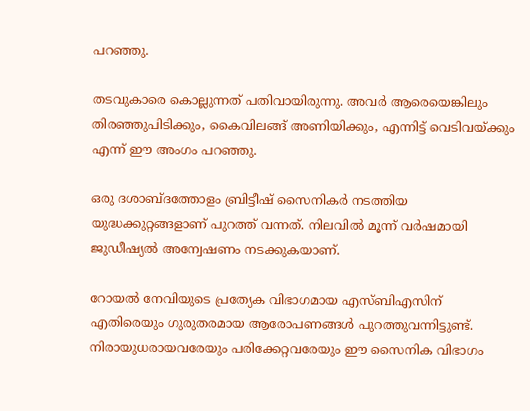പറഞ്ഞു.

തടവുകാരെ കൊല്ലുന്നത് പതിവായിരുന്നു. അവര്‍ ആരെയെങ്കിലും തിരഞ്ഞുപിടിക്കും, കൈവിലങ്ങ് അണിയിക്കും, എന്നിട്ട് വെടിവയ്ക്കും എന്ന് ഈ അംഗം പറഞ്ഞു.

ഒരു ദശാബ്ദത്തോളം ബ്രിട്ടീഷ് സൈനികര്‍ നടത്തിയ യുദ്ധക്കുറ്റങ്ങളാണ് പുറത്ത് വന്നത്. നിലവില്‍ മൂന്ന് വര്‍ഷമായി ജുഡീഷ്യല്‍ അന്വേഷണം നടക്കുകയാണ്.

റോയല്‍ നേവിയുടെ പ്രത്യേക വിഭാഗമായ എസ്ബിഎസിന് എതിരെയും ഗുരുതരമായ ആരോപണങ്ങള്‍ പുറത്തുവന്നിട്ടുണ്ട്. നിരായുധരായവരേയും പരിക്കേറ്റവരേയും ഈ സൈനിക വിഭാഗം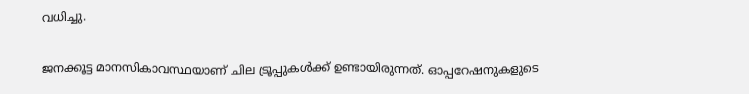വധിച്ചു.

ജനക്കൂട്ട മാനസികാവസ്ഥയാണ് ചില ട്രൂപ്പുകള്‍ക്ക് ഉണ്ടായിരുന്നത്. ഓപ്പറേഷനുകളുടെ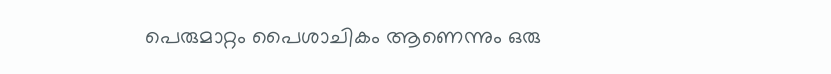പെരുമാറ്റം പൈശാചികം ആണെന്നും ഒരു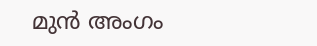മുന്‍ അംഗം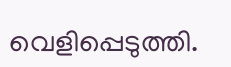വെളിപ്പെടുത്തി.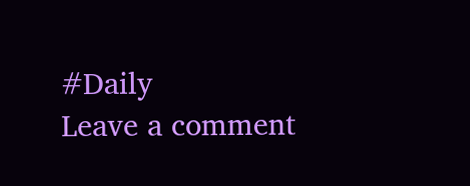#Daily
Leave a comment